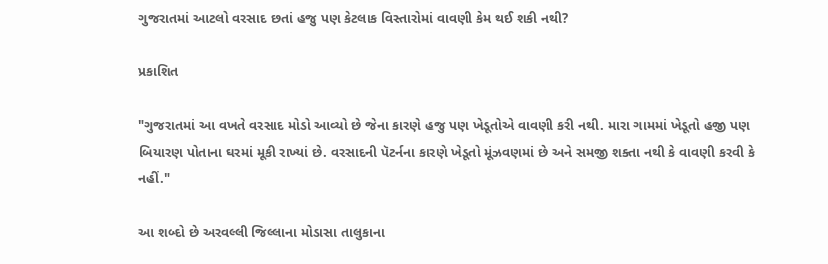ગુજરાતમાં આટલો વરસાદ છતાં હજુ પણ કેટલાક વિસ્તારોમાં વાવણી કેમ થઈ શકી નથી?

પ્રકાશિત

"ગુજરાતમાં આ વખતે વરસાદ મોડો આવ્યો છે જેના કારણે હજુ પણ ખેડૂતોએ વાવણી કરી નથી. મારા ગામમાં ખેડૂતો હજી પણ બિયારણ પોતાના ઘરમાં મૂકી રાખ્યાં છે. વરસાદની પૅટર્નના કારણે ખેડૂતો મૂંઝવણમાં છે અને સમજી શક્તા નથી કે વાવણી કરવી કે નહીં."

આ શબ્દો છે અરવલ્લી જિલ્લાના મોડાસા તાલુકાના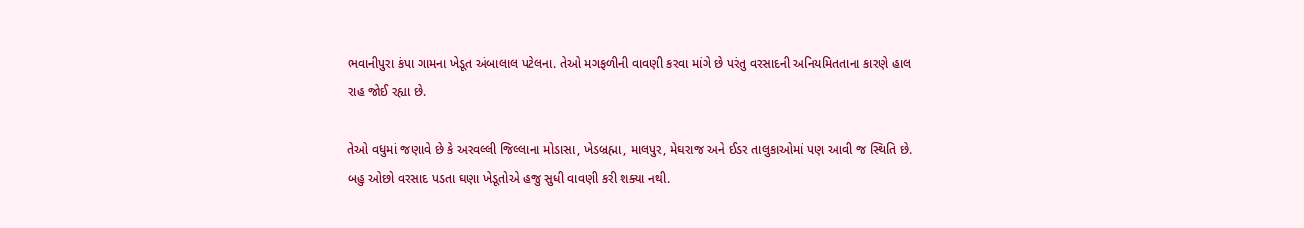ભવાનીપુરા કંપા ગામના ખેડૂત અંબાલાલ પટેલના. તેઓ મગફળીની વાવણી કરવા માંગે છે પરંતુ વરસાદની અનિયમિતતાના કારણે હાલ રાહ જોઈ રહ્યા છે.

તેઓ વધુમાં જણાવે છે કે અરવલ્લી જિલ્લાના મોડાસા, ખેડબ્રહ્મા, માલપુર, મેઘરાજ અને ઈડર તાલુકાઓમાં પણ આવી જ સ્થિતિ છે. બહુ ઓછો વરસાદ પડતા ઘણા ખેડૂતોએ હજુ સુધી વાવણી કરી શક્યા નથી.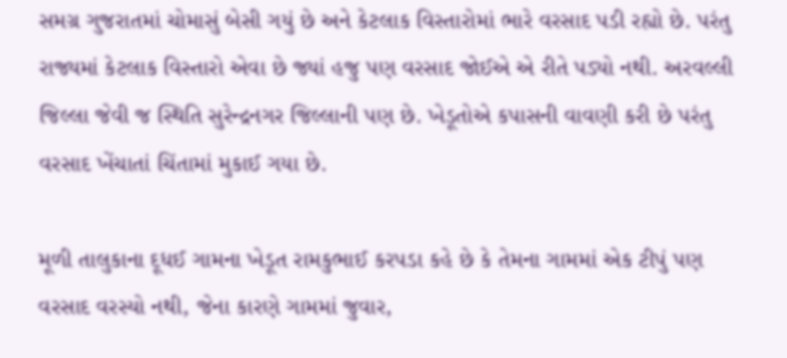સમગ્ર ગુજરાતમાં ચોમાસું બેસી ગયું છે અને કેટલાક વિસ્તારોમાં ભારે વરસાદ પડી રહ્યો છે. પરંતુ રાજ્યમાં કેટલાક વિસ્તારો એવા છે જ્યાં હજુ પણ વરસાદ જોઈએ એ રીતે પડ્યો નથી. અરવલ્લી જિલ્લા જેવી જ સ્થિતિ સુરેન્દ્રનગર જિલ્લાની પણ છે. ખેડૂતોએ કપાસની વાવણી કરી છે પરંતુ વરસાદ ખેંચાતાં ચિંતામાં મુકાઈ ગયા છે.

મૂળી તાલુકાના દૂધઈ ગામના ખેડૂત રામકુભાઈ કરપડા કહે છે કે તેમના ગામમાં એક ટીપું પણ વરસાદ વરસ્યો નથી, જેના કારણે ગામમાં જુવાર,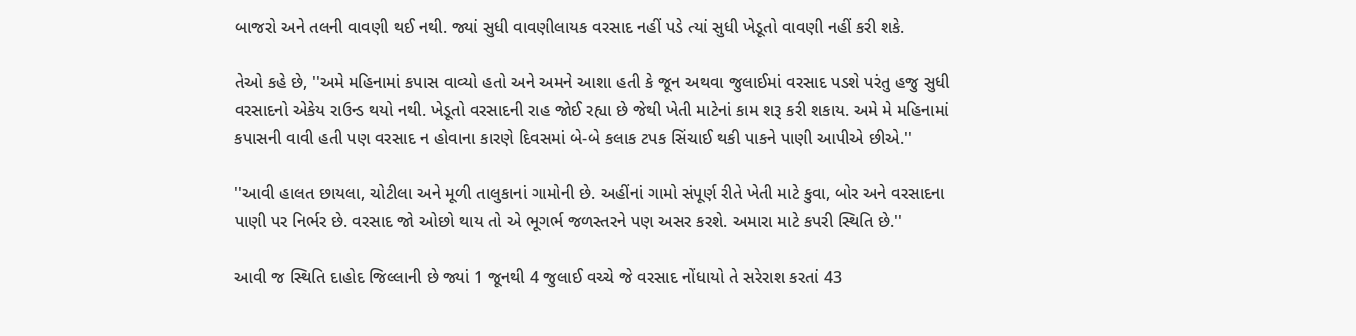બાજરો અને તલની વાવણી થઈ નથી. જ્યાં સુધી વાવણીલાયક વરસાદ નહીં પડે ત્યાં સુધી ખેડૂતો વાવણી નહીં કરી શકે.

તેઓ કહે છે, ''અમે મહિનામાં કપાસ વાવ્યો હતો અને અમને આશા હતી કે જૂન અથવા જુલાઈમાં વરસાદ પડશે પરંતુ હજુ સુધી વરસાદનો એકેય રાઉન્ડ થયો નથી. ખેડૂતો વરસાદની રાહ જોઈ રહ્યા છે જેથી ખેતી માટેનાં કામ શરૂ કરી શકાય. અમે મે મહિનામાં કપાસની વાવી હતી પણ વરસાદ ન હોવાના કારણે દિવસમાં બે-બે કલાક ટપક સિંચાઈ થકી પાકને પાણી આપીએ છીએ.''

''આવી હાલત છાયલા, ચોટીલા અને મૂળી તાલુકાનાં ગામોની છે. અહીંનાં ગામો સંપૂર્ણ રીતે ખેતી માટે કુવા, બોર અને વરસાદના પાણી પર નિર્ભર છે. વરસાદ જો ઓછો થાય તો એ ભૂગર્ભ જળસ્તરને પણ અસર કરશે. અમારા માટે કપરી સ્થિતિ છે.''

આવી જ સ્થિતિ દાહોદ જિલ્લાની છે જ્યાં 1 જૂનથી 4 જુલાઈ વચ્ચે જે વરસાદ નોંધાયો તે સરેરાશ કરતાં 43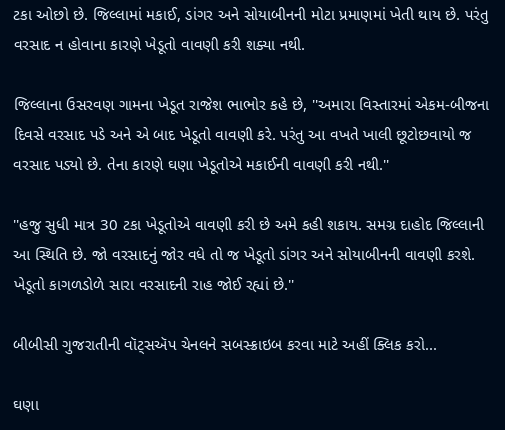ટકા ઓછો છે. જિલ્લામાં મકાઈ, ડાંગર અને સોયાબીનની મોટા પ્રમાણમાં ખેતી થાય છે. પરંતુ વરસાદ ન હોવાના કારણે ખેડૂતો વાવણી કરી શક્યા નથી.

જિલ્લાના ઉસરવણ ગામના ખેડૂત રાજેશ ભાભોર કહે છે, ''અમારા વિસ્તારમાં એકમ-બીજના દિવસે વરસાદ પડે અને એ બાદ ખેડૂતો વાવણી કરે. પરંતુ આ વખતે ખાલી છૂટોછવાયો જ વરસાદ પડ્યો છે. તેના કારણે ઘણા ખેડૂતોએ મકાઈની વાવણી કરી નથી.''

''હજુ સુધી માત્ર 30 ટકા ખેડૂતોએ વાવણી કરી છે અમે કહી શકાય. સમગ્ર દાહોદ જિલ્લાની આ સ્થિતિ છે. જો વરસાદનું જોર વધે તો જ ખેડૂતો ડાંગર અને સોયાબીનની વાવણી કરશે. ખેડૂતો કાગળડોળે સારા વરસાદની રાહ જોઈ રહ્યાં છે.''

બીબીસી ગુજરાતીની વૉટ્સઍપ ચેનલને સબસ્ક્રાઇબ કરવા માટે અહીં ક્લિક કરો...

ઘણા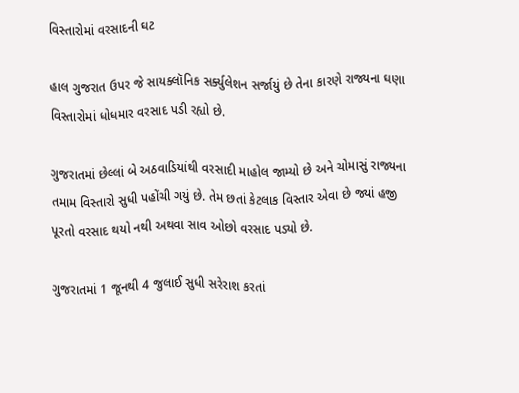વિસ્તારોમાં વરસાદની ઘટ

હાલ ગુજરાત ઉપર જે સાયક્લૉનિક સર્ક્યુલેશન સર્જાયું છે તેના કારણે રાજ્યના ઘણા વિસ્તારોમાં ધોધમાર વરસાદ પડી રહ્યો છે.

ગુજરાતમાં છેલ્લાં બે અઠવાડિયાંથી વરસાદી માહોલ જામ્યો છે અને ચોમાસું રાજ્યના તમામ વિસ્તારો સુધી પહોંચી ગયું છે. તેમ છતાં કેટલાક વિસ્તાર એવા છે જ્યાં હજી પૂરતો વરસાદ થયો નથી અથવા સાવ ઓછો વરસાદ પડ્યો છે.

ગુજરાતમાં 1 જૂનથી 4 જુલાઈ સુધી સરેરાશ કરતાં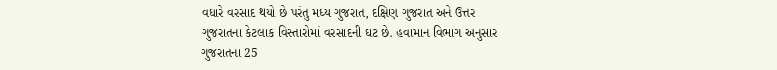વધારે વરસાદ થયો છે પરંતુ મધ્ય ગુજરાત, દક્ષિણ ગુજરાત અને ઉત્તર ગુજરાતના કેટલાક વિસ્તારોમાં વરસાદની ઘટ છે. હવામાન વિભાગ અનુસાર ગુજરાતના 25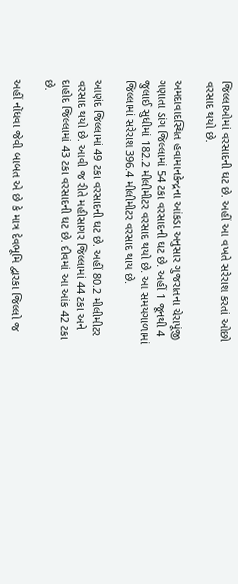જિલ્લાઓમાં વરસાદની ઘટ છે. અહીં આ વખતે સરેરાશ કરતાં ઓછો વરસાદ થયો છે.

અમદાવાદસ્થિત હવામાનકેન્દ્રના આંકડા અનુસાર ગુજરાતના ચેરાપૂંજી ગણાતા ડાંગ જિલ્લામાં 54 ટકા વરસાદની ઘટ છે. અહીં 1 જૂનથી 4 જુલાઈ સુધીમાં 182.2 મીલીમીટર વરસાદ થયો છે. આ સમયગાળામાં જિલ્લામાં સરેરાશ 396.4 મીલીમીટર વરસાદ થાય છે.

આણંદ જિલ્લામાં 49 ટકા વરસાદની ઘટ છે. અહીં 80.2 મીલીમીટર વરસાદ થયો છે. આવી જ રીતે મહીસાગર જિલ્લામાં 44 ટકા અને દાહોદ જિલ્લામાં 43 ટકા વરસાદની ઘટ છે. દીવમાં આ આંક 42 ટકા છે.

અહીં નોંધવા જેવી બાબત એ છે કે માત્ર દેવભૂમિ દ્વારકા જિલ્લો જ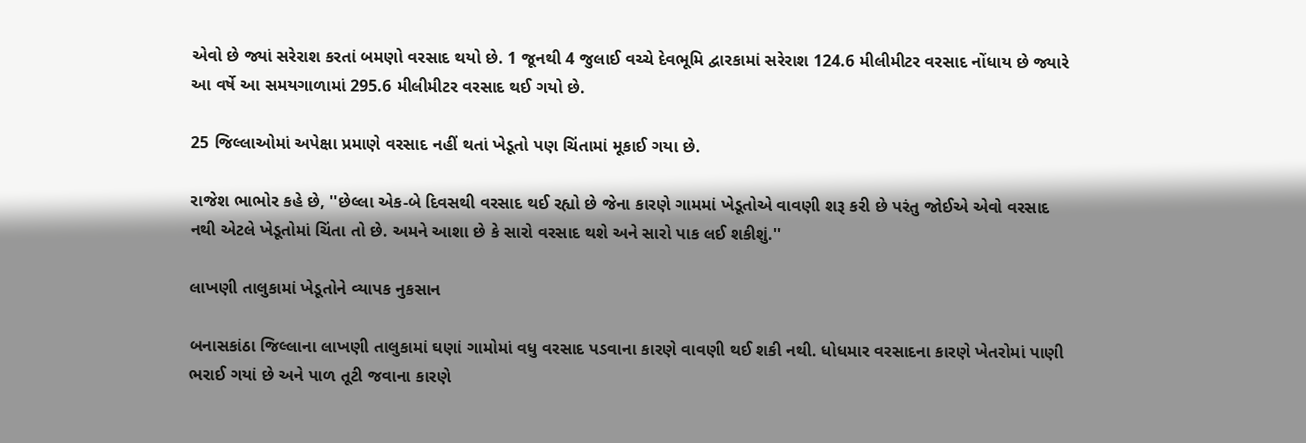એવો છે જ્યાં સરેરાશ કરતાં બમણો વરસાદ થયો છે. 1 જૂનથી 4 જુલાઈ વચ્ચે દેવભૂમિ દ્વારકામાં સરેરાશ 124.6 મીલીમીટર વરસાદ નોંધાય છે જ્યારે આ વર્ષે આ સમયગાળામાં 295.6 મીલીમીટર વરસાદ થઈ ગયો છે.

25 જિલ્લાઓમાં અપેક્ષા પ્રમાણે વરસાદ નહીં થતાં ખેડૂતો પણ ચિંતામાં મૂકાઈ ગયા છે.

રાજેશ ભાભોર કહે છે, ''છેલ્લા એક-બે દિવસથી વરસાદ થઈ રહ્યો છે જેના કારણે ગામમાં ખેડૂતોએ વાવણી શરૂ કરી છે પરંતુ જોઈએ એવો વરસાદ નથી એટલે ખેડૂતોમાં ચિંતા તો છે. અમને આશા છે કે સારો વરસાદ થશે અને સારો પાક લઈ શકીશું.''

લાખણી તાલુકામાં ખેડૂતોને વ્યાપક નુકસાન

બનાસકાંઠા જિલ્લાના લાખણી તાલુકામાં ઘણાં ગામોમાં વધુ વરસાદ પડવાના કારણે વાવણી થઈ શકી નથી. ધોધમાર વરસાદના કારણે ખેતરોમાં પાણી ભરાઈ ગયાં છે અને પાળ તૂટી જવાના કારણે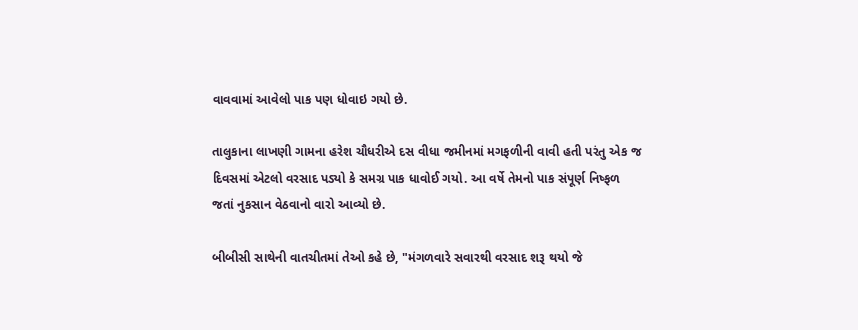વાવવામાં આવેલો પાક પણ ધોવાઇ ગયો છે.

તાલુકાના લાખણી ગામના હરેશ ચૌધરીએ દસ વીધા જમીનમાં મગફળીની વાવી હતી પરંતુ એક જ દિવસમાં એટલો વરસાદ પડ્યો કે સમગ્ર પાક ધાવોઈ ગયો. આ વર્ષે તેમનો પાક સંપૂર્ણ નિષ્ફળ જતાં નુકસાન વેઠવાનો વારો આવ્યો છે.

બીબીસી સાથેની વાતચીતમાં તેઓ કહે છે, "મંગળવારે સવારથી વરસાદ શરૂ થયો જે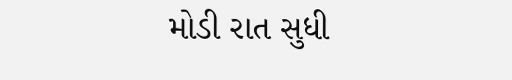મોડી રાત સુધી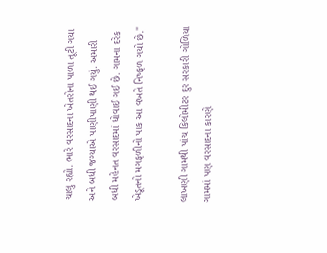ચાલુ રહ્યો. ભારે વરસાદના ખેતરોના પાળા તૂટી ગયા અને બધી જગ્યાએ પાણીપાણી થઈ ગયું. અમારી બધી મહેનત વરસાદમાં ધોવાઈ ગઈ છે. ગામના દરેક ખેડૂતનો મગફળીનો પાક આ વખતે નિષ્ફળ ગયો છે."

લાખણી ગામથી પાંચ કિલોમીટર દુર સરકારી ગોળિયા ગામમાં પણ વરસાદના કારણે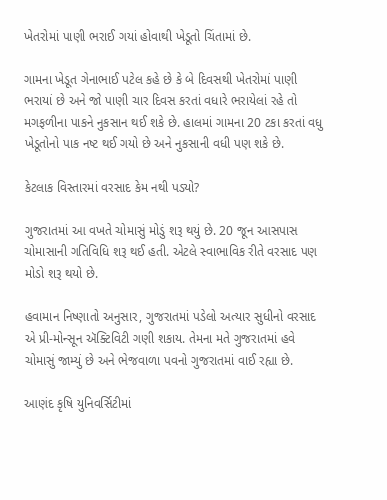ખેતરોમાં પાણી ભરાઈ ગયાં હોવાથી ખેડૂતો ચિંતામાં છે.

ગામના ખેડૂત ગેનાભાઈ પટેલ કહે છે કે બે દિવસથી ખેતરોમાં પાણી ભરાયાં છે અને જો પાણી ચાર દિવસ કરતાં વધારે ભરાયેલાં રહે તો મગફળીના પાકને નુકસાન થઈ શકે છે. હાલમાં ગામના 20 ટકા કરતાં વધુ ખેડૂતોનો પાક નષ્ટ થઈ ગયો છે અને નુકસાની વધી પણ શકે છે.

કેટલાક વિસ્તારમાં વરસાદ કેમ નથી પડ્યો?

ગુજરાતમાં આ વખતે ચોમાસું મોડું શરૂ થયું છે. 20 જૂન આસપાસ ચોમાસાની ગતિવિધિ શરૂ થઈ હતી. એટલે સ્વાભાવિક રીતે વરસાદ પણ મોડો શરૂ થયો છે.

હવામાન નિષ્ણાતો અનુસાર, ગુજરાતમાં પડેલો અત્યાર સુધીનો વરસાદ એ પ્રી-મોન્સૂન ઍક્ટિવિટી ગણી શકાય. તેમના મતે ગુજરાતમાં હવે ચોમાસું જામ્યું છે અને ભેજવાળા પવનો ગુજરાતમાં વાઈ રહ્યા છે.

આણંદ કૃષિ યુનિવર્સિટીમાં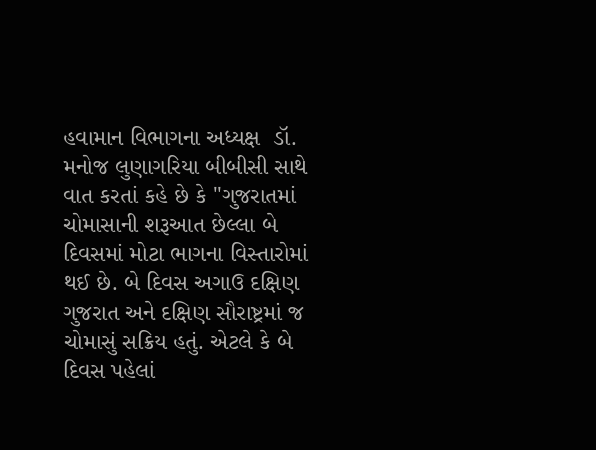હવામાન વિભાગના અધ્યક્ષ  ડૉ. મનોજ લુણાગરિયા બીબીસી સાથે વાત કરતાં કહે છે કે "ગુજરાતમાં ચોમાસાની શરૂઆત છેલ્લા બે દિવસમાં મોટા ભાગના વિસ્તારોમાં થઈ છે. બે દિવસ અગાઉ દક્ષિણ ગુજરાત અને દક્ષિણ સૌરાષ્ટ્રમાં જ ચોમાસું સક્રિય હતું. એટલે કે બે દિવસ પહેલાં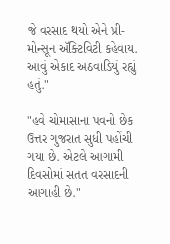જે વરસાદ થયો એને પ્રી-મોન્સૂન ઍક્ટિવિટી કહેવાય. આવું એકાદ અઠવાડિયું રહ્યું હતું."

"હવે ચોમાસાના પવનો છેક ઉત્તર ગુજરાત સુધી પહોંચી ગયા છે. એટલે આગામી દિવસોમાં સતત વરસાદની આગાહી છે."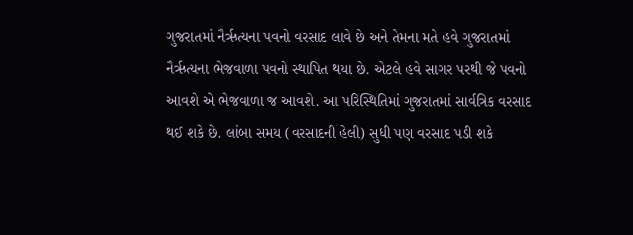ગુજરાતમાં નૈર્ઋત્યના પવનો વરસાદ લાવે છે અને તેમના મતે હવે ગુજરાતમાં નૈર્ઋત્યના ભેજવાળા પવનો સ્થાપિત થયા છે. એટલે હવે સાગર પરથી જે પવનો આવશે એ ભેજવાળા જ આવશે. આ પરિસ્થિતિમાં ગુજરાતમાં સાર્વત્રિક વરસાદ થઈ શકે છે. લાંબા સમય (વરસાદની હેલી) સુધી પણ વરસાદ પડી શકે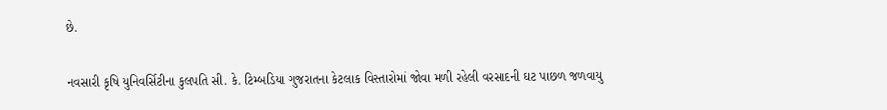છે.

નવસારી કૃષિ યુનિવર્સિટીના કુલપતિ સી. કે. ટિમ્બડિયા ગુજરાતના કેટલાક વિસ્તારોમાં જોવા મળી રહેલી વરસાદની ઘટ પાછળ જળવાયુ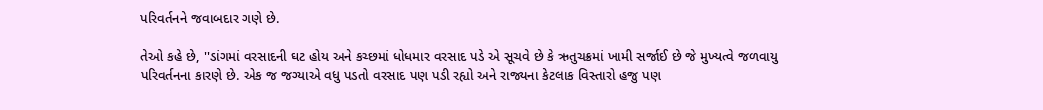પરિવર્તનને જવાબદાર ગણે છે.

તેઓ કહે છે, ''ડાંગમાં વરસાદની ઘટ હોય અને કચ્છમાં ધોધમાર વરસાદ પડે એ સૂચવે છે કે ઋતુચક્રમાં ખામી સર્જાઈ છે જે મુખ્યત્વે જળવાયુ પરિવર્તનના કારણે છે. એક જ જગ્યાએ વધુ પડતો વરસાદ પણ પડી રહ્યો અને રાજ્યના કેટલાક વિસ્તારો હજુ પણ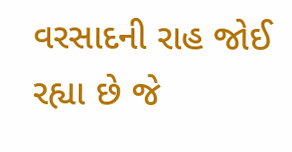વરસાદની રાહ જોઈ રહ્યા છે જે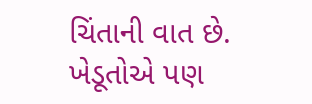ચિંતાની વાત છે. ખેડૂતોએ પણ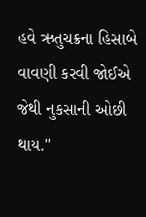હવે ઋતુચક્રના હિસાબે વાવણી કરવી જોઈએ જેથી નુકસાની ઓછી થાય.''